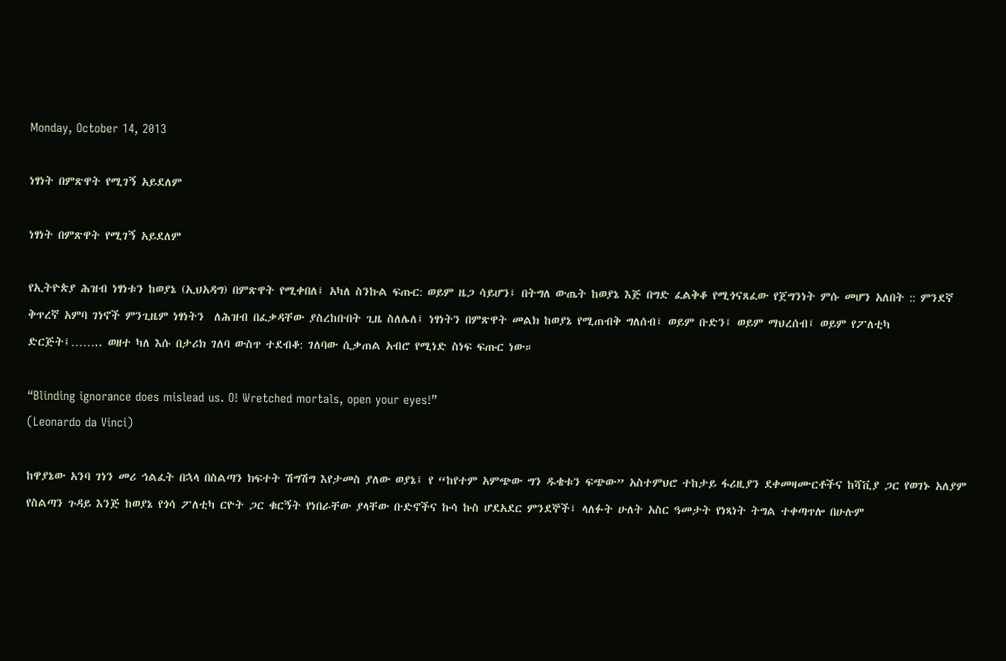Monday, October 14, 2013

ነፃነት በምጽዋት የሚገኝ አይደለም

ነፃነት በምጽዋት የሚገኝ አይደለም

የኢትዮጵያ ሕዝብ ነፃነቱን ከወያኔ (ኢህአዳግ) በምጽዋት የሚቀበለ፤ አካለ ስንኩል ፍጡር: ወይም ዜጋ ሳይሆን፤ በትግለ ውጤት ከወያኔ እጅ በግድ ፈልቅቆ የሚጎናጸፈው የጀግንነት ምሱ መሆን አለበት :: ምንደኛ ቅጥረኛ አምባ ገነኖች ምንጊዜም ነፃነትን  ለሕዝብ በፈቃዳቸው ያስረከቡበት ጊዜ ስለሌለ፤ ነፃነትን በምጽዋት መልክ ከወያኔ የሚጠብቅ ግለሰብ፤ ወይም ቡድን፤ ወይም ማህረሰብ፤ ወይም የፖለቲካ ድርጅት፤…….. ወዘተ ካለ እሱ በታሪክ ገለባ ውስጥ ተደብቆ: ገለባው ሲቃጠል አብሮ የሚነድ ስነፍ ፍጡር ነው።

“Blinding ignorance does mislead us. O! Wretched mortals, open your eyes!”
(Leonardo da Vinci)

ከዋያኔው አንባ ገነን መሪ ኅልፈት በኋላ በስልጣን ክፍተት ሽግሽግ እየታመስ ያለው ወያኔ፤ የ “ከየተም አምጭው ግን ዱቄቱን ፍጭው” አስተምህሮ ተከታይ ፋሪዚያን ደቀመዛሙርቶችና ከሻቪያ ጋር የወገኑ አለያም የስልጣን ጉዳይ እንጅ ከወያኔ የጎሳ ፖለቲካ ርዮት ጋር ቁርኝት የነበራቸው ያላቸው ቡድኖችና ኩሳ ኩስ ሆደአደር ምንደኞች፤ ላለፉት ሁለት አስር ዓመታት የነጻነት ትግል ተቀጣጥሎ በሁሉም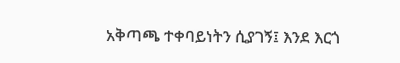አቅጣጫ ተቀባይነትን ሲያገኝ፤ እንደ እርጎ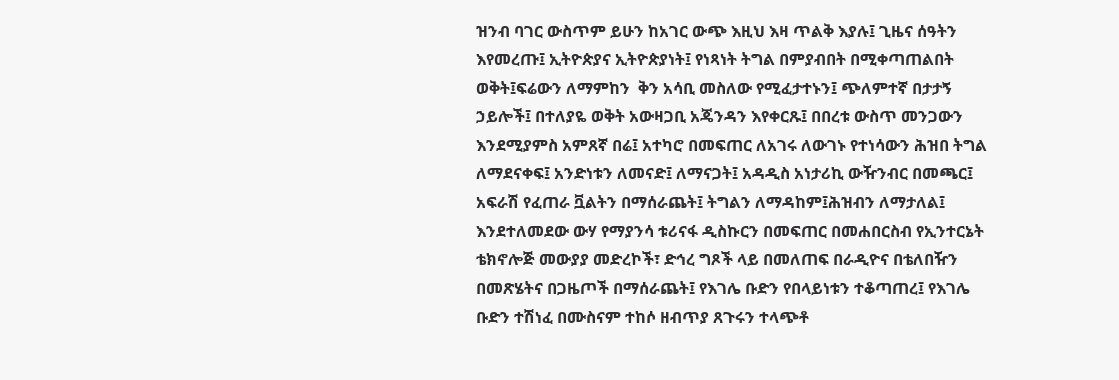ዝንብ ባገር ውስጥም ይሁን ከአገር ውጭ እዚህ እዛ ጥልቅ እያሉ፤ ጊዜና ሰዓትን እየመረጡ፤ ኢትዮጵያና ኢትዮጵያነት፤ የነጻነት ትግል በምያብበት በሚቀጣጠልበት ወቅት፤ፍሬውን ለማምከን  ቅን አሳቢ መስለው የሚፈታተኑን፤ ጭለምተኛ በታታኝ ኃይሎች፤ በተለያዬ ወቅት አውዛጋቢ አጄንዳን እየቀርጹ፤ በበረቱ ውስጥ መንጋውን እንደሚያምስ አምጸኛ በሬ፤ አተካሮ በመፍጠር ለአገሩ ለውገኑ የተነሳውን ሕዝበ ትግል ለማደናቀፍ፤ አንድነቱን ለመናድ፤ ለማናጋት፤ አዳዲስ አነታሪኪ ውዥንብር በመጫር፤ አፍራሽ የፈጠራ ቯልትን በማሰራጨት፤ ትግልን ለማዳከም፤ሕዝብን ለማታለል፤ እንደተለመደው ውሃ የማያንሳ ቱሪናፋ ዲስኩርን በመፍጠር በመሐበርስብ የኢንተርኔት ቴክኖሎጅ መውያያ መድረኮች፣ ድኅረ ግጾች ላይ በመለጠፍ በራዲዮና በቴለበዥን በመጽሄትና በጋዜጦች በማሰራጨት፤ የእገሌ ቡድን የበላይነቱን ተቆጣጠረ፤ የእገሌ ቡድን ተሽነፈ በሙስናም ተከሶ ዘብጥያ ጸጉሩን ተላጭቶ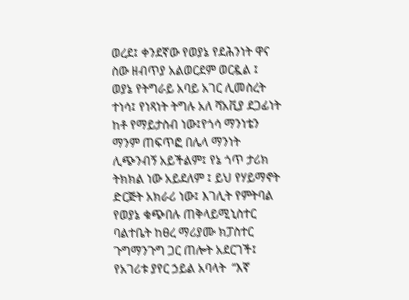ወረደ፤ ቀንደኛው የወያኔ የደሕንነት ዋና ስው ዘብጥያ አልወርደም ወርዷል ፤  ወያኔ የትግራይ አባይ አገር ሊመስረት ተነሳ፤ የነጻነት ትግሉ አለ ሻአቪያ ደጋፊነት ከቶ የማይታስብ ነው፤የጎሳ ማንነቴን ማንም ጠፍጥፎ በሌላ ማንነት ሊጭንብኝ አይችልም፤ የኔ ጎጥ ታሪክ ትክክል ነው አይደለም ፤ ይህ የሃይማኖት ድርጅት አክራሪ ነው፤ እገሊት የምትባል የወያኔ ቁጭበሉ ጠቅላይሚኒስተር ባልተቤት ከፀረ ማሪያሙ ክፓስተር ጉግማንጉግ ጋር ጠሎት አደርገች፤ የአገሪቱ ያየር ኃይል አባላት  “እኛ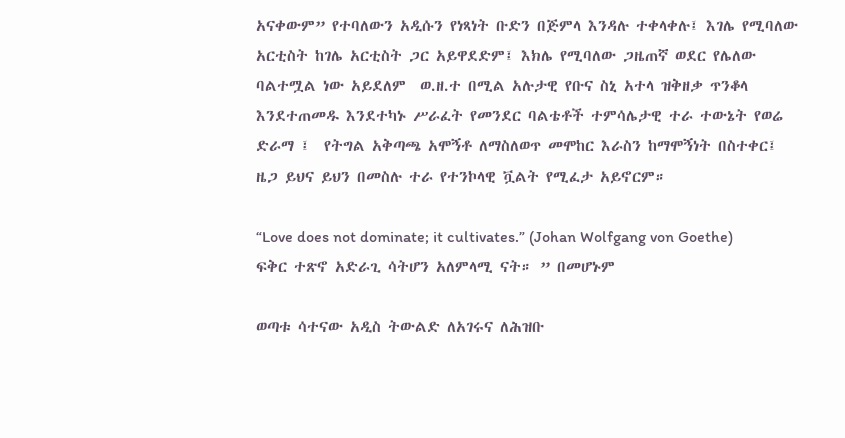አናቀውም” የተባለውን አዲሱን የነጻነት ቡድን በጅምላ እንዳሉ ተቀላቀሉ፤ እገሌ የሚባለው አርቲስት ከገሌ አርቲስት ጋር አይዋደድም፤ እክሌ የሚባለው ጋዜጠኛ ወደር የሌለው ባልተሟል ነው አይደለም  ወ.ዘ.ተ በሚል አሉታዊ የቡና ስኒ አተላ ዝቅዘቃ ጥንቆላ እንደተጠመዱ እንደተካኑ ሥራፈት የመንደር ባልቴቶች ተምሳሌታዊ ተራ ተውኔት የወሬ ድራማ ፤  የትግል አቅጣጫ አሞኝቶ ለማስለወጥ መሞከር እራስን ከማሞኝነት በስተቀር፤ ዜጋ ይህና ይህን በመስሉ ተራ የተንኮላዊ ቯልት የሚፈታ አይኖርም።

“Love does not dominate; it cultivates.” (Johan Wolfgang von Goethe)
ፍቅር ተጽኖ አድራጊ ሳትሆን አለምላሚ ናት። ” በመሆኑም

ወጣቱ ሳተናው አዲስ ትውልድ ለአገሩና ለሕዝቡ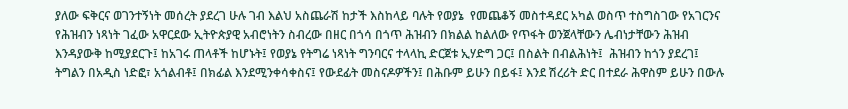ያለው ፍቅርና ወገንተኝነት መሰረት ያደረገ ሁሉ ገብ እልህ አስጨራሽ ከታች እስከላይ ባሉት የወያኔ  የመጨቆኝ መስተዳደር አካል ወስጥ ተስግስገው የአገርንና የሕዝብን ነጻነት ገፈው አዋርደው ኢትዮጵያዊ አብሮነትን ስብረው በዘር በጎሳ በጎጥ ሕዝብን በክልል ከልለው የጥፋት ወንጀላቸውን ሌብነታቸውን ሕዝብ እንዳያውቅ ከሚያደርጉ፤ ከአገሩ ጠላቶች ከሆኑት፤ የወያኔ የትግሬ ነጻነት ግንባርና ተላላኪ ድርጀቱ ኢሃድግ ጋር፤ በስልት በብልሕነት፤  ሕዝብን ከጎን ያደረገ፤ ትግልን በአዲስ ነድፎ፣ አጎልብቶ፤ በክፊል እንደሚንቀሳቀስና፤ የውደፊት መስናዶዎችን፤ በሕቡም ይሁን በይፋ፤ እንደ ሽረሪት ድር በተደራ ሕዋስም ይሁን በውሉ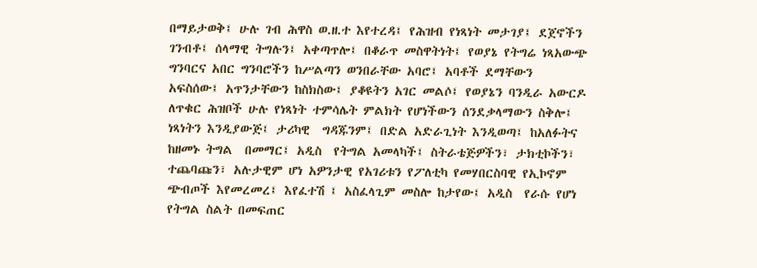በማይታወቅ፤ ሁሉ ገብ ሕዋስ ወ.ዘ.ተ እየተረዳ፤ የሕዝብ የነጻነት መታገያ፤ ደጀኖችን ገንብቶ፤ ሰላማዊ ትግሉን፤ አቀጣጥሎ፤ በቆራጥ መስዋትነት፤ የወያኔ የትግሬ ነጻአውጭ ግንባርና አበር ግንባሮችን ከሥልጣን ወንበራቸው አባሮ፤ አባቶች ደማቸውን አፍስሰው፤ አጥንታቸውን ከስክስው፤ ያቆዩትን አገር መልሶ፤ የወያኔን ባንዲራ አውርዶ ለጥቁር ሕዝቦች ሁሉ የነጻነት ተምሳሌት ምልክት የሆነችውን ሰንደቃላማውን ስቅሎ፤ ነጻነትን እንዲያውጅ፤ ታሪካዊ  ግዳጁንም፤ በድል አድራጊነት እንዲወጣ፤ ከአለፉትና ከዘመኑ ትግል  በመማር፤ አዲስ  የትግል አመላካች፤ ስትራቴጅዎችን፣ ታክቲኮችን፣ ተጨባጩን፣ አሉታዊም ሆነ አዎንታዊ የአገሪቱን የፖለቲካ የመሃበርስባዊ የኢኮኖም ጭብጦች እየመረመረ፤ እየፈተሽ ፤ አስፈላጊም መስሎ ከታየው፤ አዲስ  የራሱ የሆነ የትግል ስልት በመፍጠር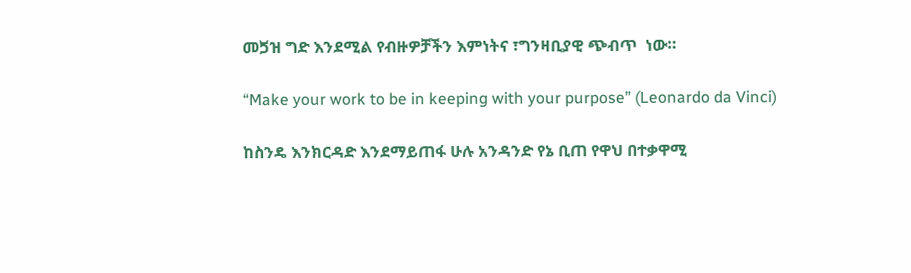መጛዝ ግድ እንደሚል የብዙዎቻችን እምነትና ፣ግንዛቢያዊ ጭብጥ  ነው።

“Make your work to be in keeping with your purpose” (Leonardo da Vinci)

ከስንዴ እንክርዳድ እንደማይጠፋ ሁሉ አንዳንድ የኔ ቢጠ የዋህ በተቃዋሚ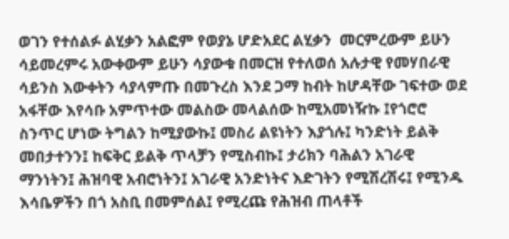ወገን የተሰልፉ ልሂቃን አልፎም የወያኔ ሆድአደር ልሂቃን  መርምረውም ይሁን ሳይመረምሩ አውቀውም ይሁን ሳያውቁ በመርዝ የተለወሰ አሉታዊ የመሃበራዊ ሳይንስ እውቀትን ሳያላምጡ በመጉረስ እንደ ጋማ ከብት ከሆዳቸው ገፍተው ወደ አፋቸው እየሳቡ አምጥተው መልስው መላልሰው ከሚአመነዥኩ ፤የጎሮሮ ስንጥር ሆነው ትግልን ከሚያውኩ፤ መስሪ ልዩነትን እያጎሉ፤ ካንድነት ይልቅ መበታተንን፤ ከፍቅር ይልቅ ጥላቻን የሚስብኩ፤ ታሪክን ባሕልን አገራዊ ማንነትን፤ ሕዝባዊ አብሮነትን፤ አገራዊ አንድነትና እድገትን የሚሽረሽሩ፤ የሚንዱ እሳቤዎችን በጎ አስቢ በመምሰል፤ የሚረጩ የሕዝብ ጠላቶች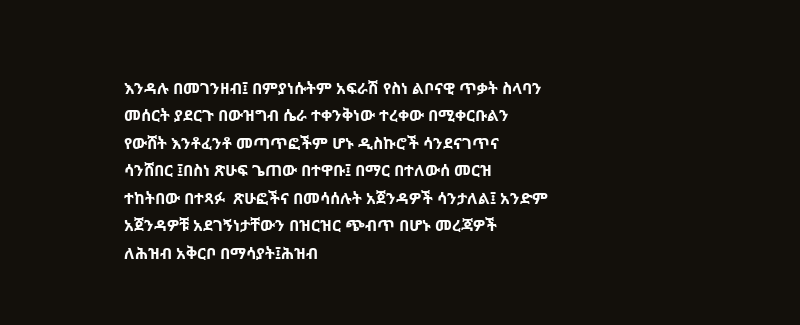እንዳሉ በመገንዘብ፤ በምያነሱትም አፍራሽ የስነ ልቦናዊ ጥቃት ስላባን መሰርት ያደርጉ በውዝግብ ሴራ ተቀንቅነው ተረቀው በሚቀርቡልን የውሸት እንቶፈንቶ መጣጥፎችም ሆኑ ዲስኩሮች ሳንደናገጥና ሳንሸበር ፤በስነ ጽሁፍ ጌጠው በተዋቡ፤ በማር በተለውሰ መርዝ ተከትበው በተጻፉ  ጽሁፎችና በመሳሰሉት አጀንዳዎች ሳንታለል፤ አንድም አጀንዳዎቹ አደገኝነታቸውን በዝርዝር ጭብጥ በሆኑ መረጃዎች ለሕዝብ አቅርቦ በማሳያት፤ሕዝብ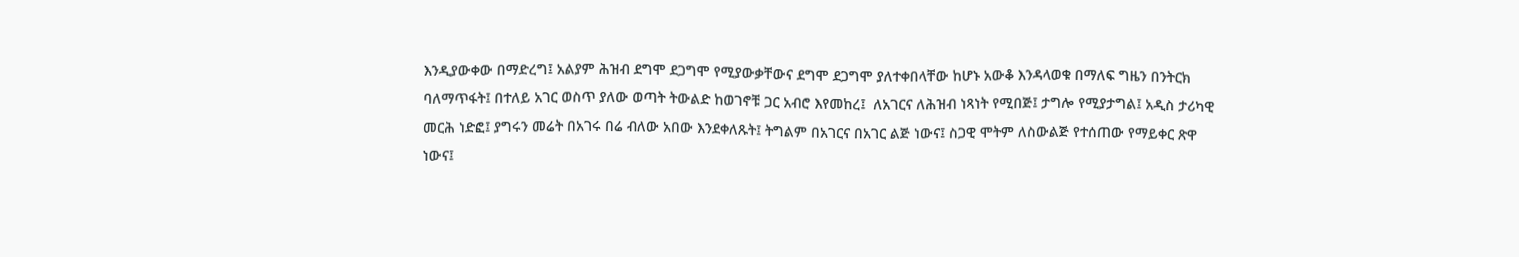እንዲያውቀው በማድረግ፤ አልያም ሕዝብ ደግሞ ደጋግሞ የሚያውቃቸውና ደግሞ ደጋግሞ ያለተቀበላቸው ከሆኑ አውቆ እንዳላወቁ በማለፍ ግዜን በንትርክ ባለማጥፋት፤ በተለይ አገር ወስጥ ያለው ወጣት ትውልድ ከወገኖቹ ጋር አብሮ እየመከረ፤  ለአገርና ለሕዝብ ነጻነት የሚበጅ፤ ታግሎ የሚያታግል፤ አዲስ ታሪካዊ መርሕ ነድፎ፤ ያግሩን መሬት በአገሩ በሬ ብለው አበው እንደቀለጹት፤ ትግልም በአገርና በአገር ልጅ ነውና፤ ስጋዊ ሞትም ለስውልጅ የተሰጠው የማይቀር ጽዋ ነውና፤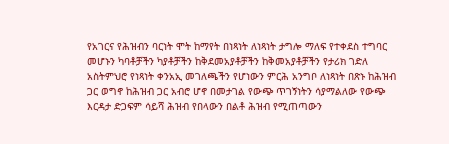የአገርና የሕዝብን ባርነት ሞት ከማየት በነጻነት ለነጻነት ታግሎ ማለፍ የተቀደስ ተግባር መሆኑን ካባቶቻችን ካያቶቻችን ከቅደመአያቶቻችን ከቅመአያቶቻችን የታሪክ ገድለ አስትምህሮ የነጻነት ቀንአኢ መገለጫችን የሆነውን ምርሕ አንግቦ ለነጻነት በጽኑ ከሕዝብ ጋር ወግኖ ከሕዝብ ጋር አብሮ ሆኖ በመታገል የውጭ ጥገኝነትን ሳያማልለው የውጭ እርዳታ ድጋፍም ሳይሻ ሕዝብ የበላውን በልቶ ሕዝብ የሚጠጣውን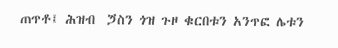ጠጥቶ፤ ሕዝብ  ጛስን ጎዝ ጉዞ ቁርበቱን አንጥፎ ሌቱን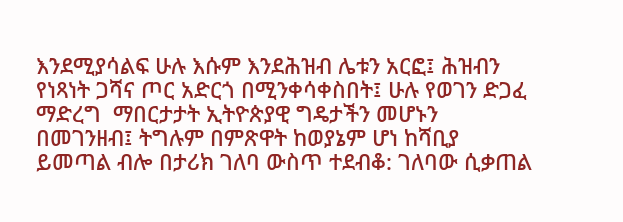እንደሚያሳልፍ ሁሉ እሱም እንደሕዝብ ሌቱን አርፎ፤ ሕዝብን የነጻነት ጋሻና ጦር አድርጎ በሚንቀሳቀስበት፤ ሁሉ የወገን ድጋፈ ማድረግ  ማበርታታት ኢትዮጵያዊ ግዴታችን መሆኑን በመገንዘብ፤ ትግሉም በምጽዋት ከወያኔም ሆነ ከሻቢያ ይመጣል ብሎ በታሪክ ገለባ ውስጥ ተደብቆ: ገለባው ሲቃጠል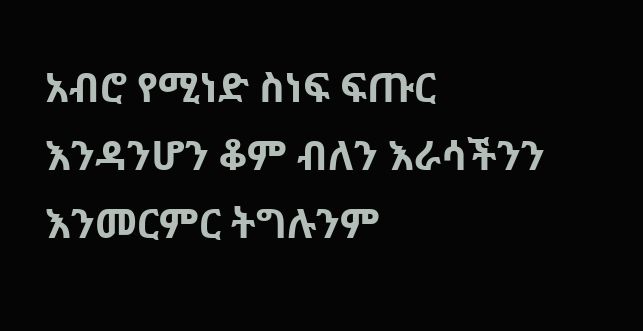አብሮ የሚነድ ስነፍ ፍጡር እንዳንሆን ቆም ብለን እራሳችንን እንመርምር ትግሉንም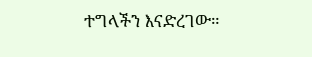ተግላችን እናድረገው።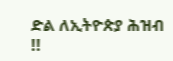ድል ለኢትዮጵያ ሕዝብ !!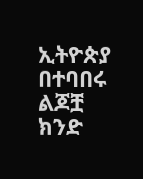ኢትዮጵያ በተባበሩ ልጆቿ ክንድ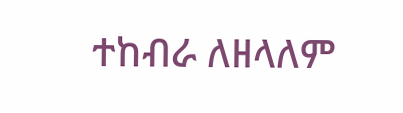ተከብራ ለዘላለም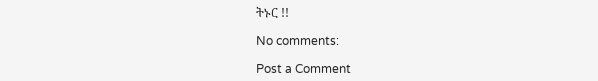ትኑር !!

No comments:

Post a Comment